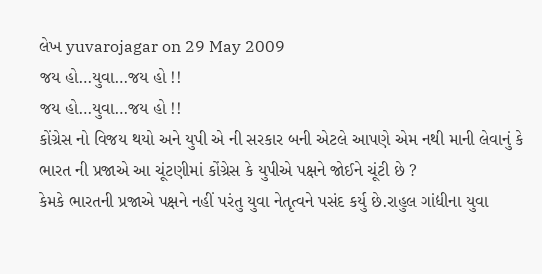લેખ yuvarojagar on 29 May 2009
જય હો…યુવા…જય હો !!
જય હો…યુવા…જય હો !!
કોંગ્રેસ નો વિજય થયો અને યુપી એ ની સરકાર બની એટલે આપણે એમ નથી માની લેવાનું કે ભારત ની પ્રજાએ આ ચૂંટણીમાં કોંગ્રેસ કે યુપીએ પક્ષને જોઈને ચૂંટી છે ?
કેમકે ભારતની પ્રજાએ પક્ષને નહીં પરંતુ યુવા નેતૃત્વને પસંદ કર્યુ છે.રાહુલ ગાંદ્યીના યુવા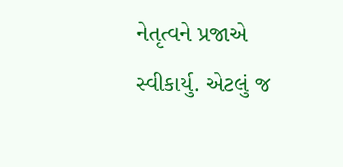નેતૃત્વને પ્રજાએ સ્વીકાર્યુ. એટલું જ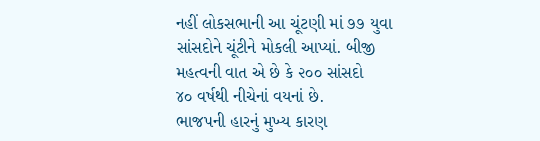નહીં લોકસભાની આ ચૂંટણી માં ૭૭ યુવા સાંસદોને ચૂંટીને મોકલી આપ્યાં. બીજી મહત્વની વાત એ છે કે ૨૦૦ સાંસદો
૪૦ વર્ષથી નીચેનાં વયનાં છે.
ભાજપની હારનું મુખ્ય કારણ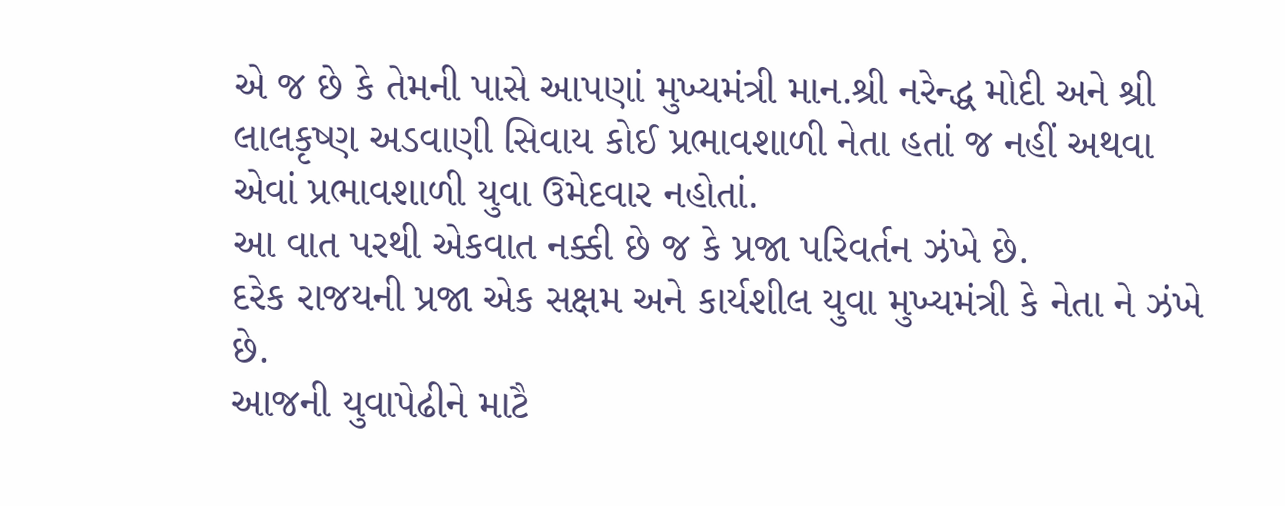એ જ છે કે તેમની પાસે આપણાં મુખ્યમંત્રી માન.શ્રી નરેન્દ્ધ મોદી અને શ્રી લાલકૃષ્ણ અડવાણી સિવાય કોઈ પ્રભાવશાળી નેતા હતાં જ નહીં અથવા એવાં પ્રભાવશાળી યુવા ઉમેદવાર નહોતાં.
આ વાત પરથી એકવાત નક્કી છે જ કે પ્રજા પરિવર્તન ઝંખે છે.
દરેક રાજયની પ્રજા એક સક્ષમ અને કાર્યશીલ યુવા મુખ્યમંત્રી કે નેતા ને ઝંખે છે.
આજની યુવાપેઢીને માટૈ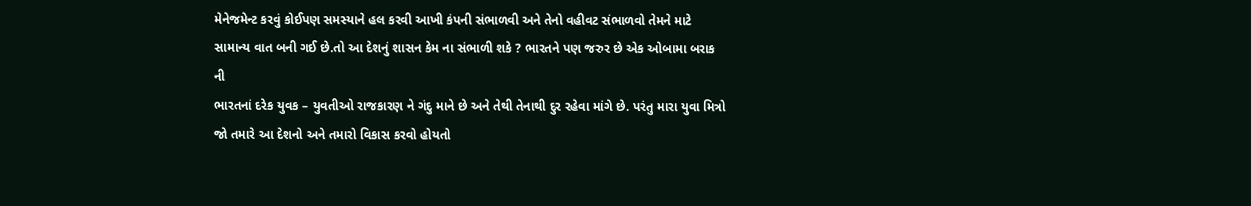મેનેજમેન્ટ કરવું કોઈપણ સમસ્યાને હલ કરવી આખી કંપની સંભાળવી અને તેનો વહીવટ સંભાળવો તેમને માટે સામાન્ય વાત બની ગઈ છે.તો આ દેશનું શાસન કેમ ના સંભાળી શકે ? ભારતને પણ જરુર છે એક ઓબામા બરાક ની
ભારતનાં દરેક યુવક – યુવતીઓ રાજકારણ ને ગંદુ માને છે અને તેથી તેનાથી દુર રહેવા માંગે છે. પરંતુ મારા યુવા મિત્રો જો તમારે આ દેશનો અને તમારો વિકાસ કરવો હોયતો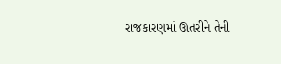રાજકારણમાં ઊતરીને તેની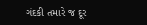ગંદકી તમારે જ દૂર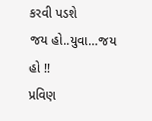કરવી પડશે
જય હો..યુવા…જય હો !!
પ્રવિણ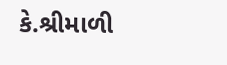કે.શ્રીમાળી